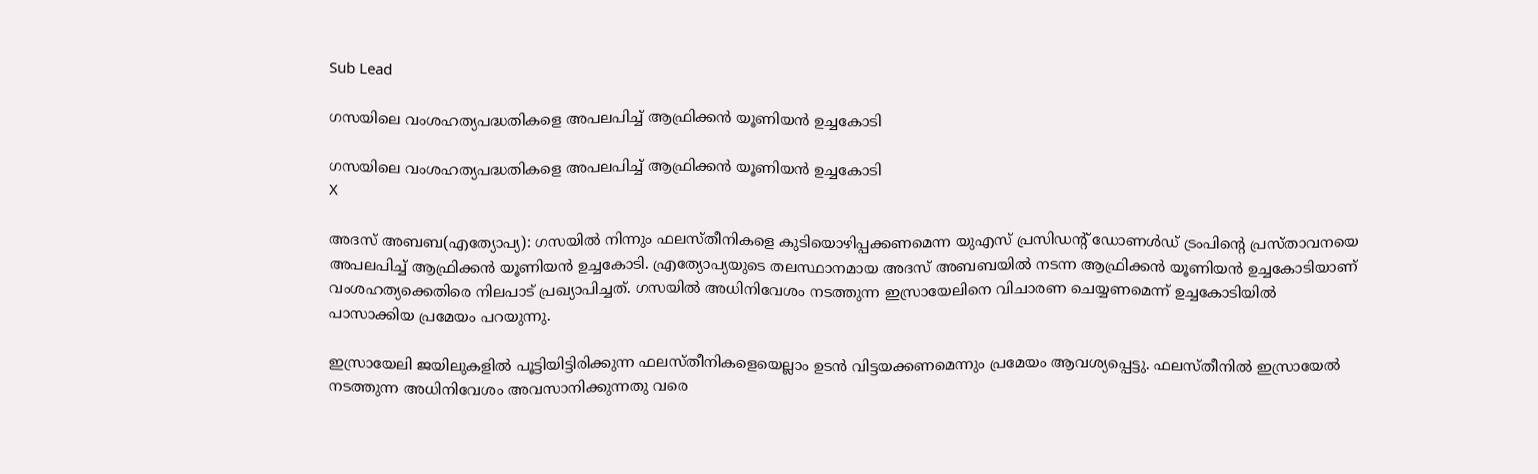Sub Lead

ഗസയിലെ വംശഹത്യപദ്ധതികളെ അപലപിച്ച് ആഫ്രിക്കന്‍ യൂണിയന്‍ ഉച്ചകോടി

ഗസയിലെ വംശഹത്യപദ്ധതികളെ അപലപിച്ച് ആഫ്രിക്കന്‍ യൂണിയന്‍ ഉച്ചകോടി
X

അദസ് അബബ(എത്യോപ്യ): ഗസയില്‍ നിന്നും ഫലസ്തീനികളെ കുടിയൊഴിപ്പക്കണമെന്ന യുഎസ് പ്രസിഡന്റ് ഡോണള്‍ഡ് ട്രംപിന്റെ പ്രസ്താവനയെ അപലപിച്ച് ആഫ്രിക്കന്‍ യൂണിയന്‍ ഉച്ചകോടി. എ്രത്യോപ്യയുടെ തലസ്ഥാനമായ അദസ് അബബയില്‍ നടന്ന ആഫ്രിക്കന്‍ യൂണിയന്‍ ഉച്ചകോടിയാണ് വംശഹത്യക്കെതിരെ നിലപാട് പ്രഖ്യാപിച്ചത്. ഗസയില്‍ അധിനിവേശം നടത്തുന്ന ഇസ്രായേലിനെ വിചാരണ ചെയ്യണമെന്ന് ഉച്ചകോടിയില്‍ പാസാക്കിയ പ്രമേയം പറയുന്നു.

ഇസ്രായേലി ജയിലുകളില്‍ പൂട്ടിയിട്ടിരിക്കുന്ന ഫലസ്തീനികളെയെല്ലാം ഉടന്‍ വിട്ടയക്കണമെന്നും പ്രമേയം ആവശ്യപ്പെട്ടു. ഫലസ്തീനില്‍ ഇസ്രായേല്‍ നടത്തുന്ന അധിനിവേശം അവസാനിക്കുന്നതു വരെ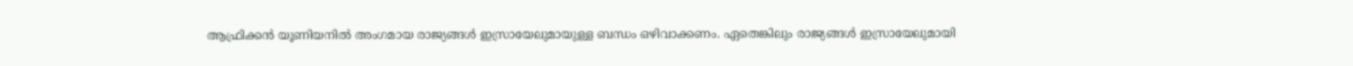ആഫ്രിക്കന്‍ യൂണിയനില്‍ അംഗമായ രാജ്യങ്ങള്‍ ഇസ്രായേലുമായുള്ള ബന്ധം ഒഴിവാക്കണം. ഏതെങ്കിലും രാജ്യങ്ങള്‍ ഇസ്രായേലുമായി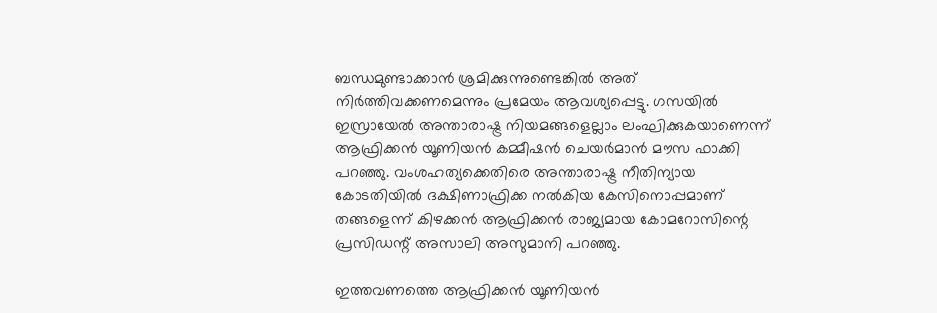ബന്ധമുണ്ടാക്കാന്‍ ശ്രമിക്കുന്നുണ്ടെങ്കില്‍ അത് നിര്‍ത്തിവക്കണമെന്നും പ്രമേയം ആവശ്യപ്പെട്ടു. ഗസയില്‍ ഇസ്രായേല്‍ അന്താരാഷ്ട്ര നിയമങ്ങളെല്ലാം ലംഘിക്കുകയാണെന്ന് ആഫ്രിക്കന്‍ യൂണിയന്‍ കമ്മീഷന്‍ ചെയര്‍മാന്‍ മൗസ ഫാക്കി പറഞ്ഞു. വംശഹത്യക്കെതിരെ അന്താരാഷ്ട്ര നീതിന്യായ കോടതിയില്‍ ദക്ഷിണാഫ്രിക്ക നല്‍കിയ കേസിനൊപ്പമാണ് തങ്ങളെന്ന് കിഴക്കന്‍ ആഫ്രിക്കന്‍ രാജ്യമായ കോമറോസിന്റെ പ്രസിഡന്റ് അസാലി അസുമാനി പറഞ്ഞു.

ഇത്തവണത്തെ ആഫ്രിക്കന്‍ യൂണിയന്‍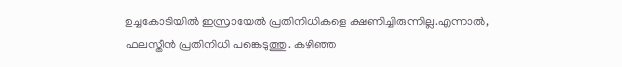ഉച്ചകോടിയില്‍ ഇസ്രായേല്‍ പ്രതിനിധികളെ ക്ഷണിച്ചിരുന്നില്ല.എന്നാല്‍, ഫലസ്തീന്‍ പ്രതിനിധി പങ്കെടുത്തു. കഴിഞ്ഞ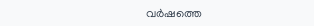വര്‍ഷത്തെ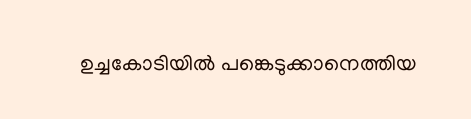ഉച്ചകോടിയില്‍ പങ്കെടുക്കാനെത്തിയ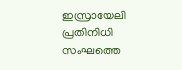ഇസ്രായേലി പ്രതിനിധി സംഘത്തെ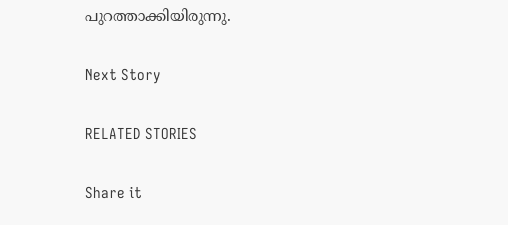പുറത്താക്കിയിരുന്നു.

Next Story

RELATED STORIES

Share it